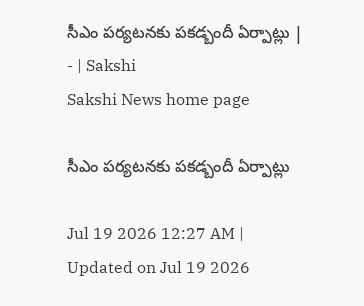సీఎం పర్యటనకు పకడ్బందీ ఏర్పాట్లు | - | Sakshi
Sakshi News home page

సీఎం పర్యటనకు పకడ్బందీ ఏర్పాట్లు

Jul 19 2026 12:27 AM | Updated on Jul 19 2026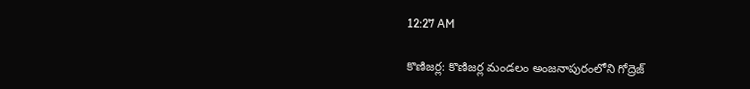12:27 AM

కొణిజర్ల: కొణిజర్ల మండలం అంజనాపురంలోని గోద్రెజ్‌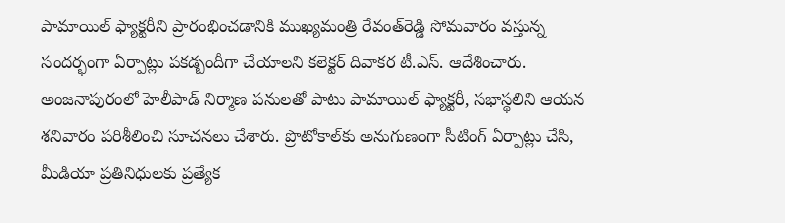పామాయిల్‌ ఫ్యాక్టరీని ప్రారంభించడానికి ముఖ్యమంత్రి రేవంత్‌రెడ్డి సోమవారం వస్తున్న సందర్భంగా ఏర్పాట్లు పకడ్బందీగా చేయాలని కలెక్టర్‌ దివాకర టీ.ఎస్‌. ఆదేశించారు. అంజనాపురంలో హెలీపాడ్‌ నిర్మాణ పనులతో పాటు పామాయిల్‌ ఫ్యాక్టరీ, సభాస్థలిని ఆయన శనివారం పరిశీలించి సూచనలు చేశారు. ప్రొటోకాల్‌కు అనుగుణంగా సీటింగ్‌ ఏర్పాట్లు చేసి, మీడియా ప్రతినిధులకు ప్రత్యేక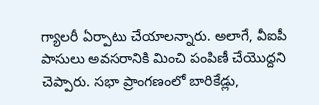గ్యాలరీ ఏర్పాటు చేయాలన్నారు. అలాగే, వీఐపీ పాసులు అవసరానికి మించి పంపిణీ చేయొద్దని చెప్పారు. సభా ప్రాంగణంలో బారికేడ్లు,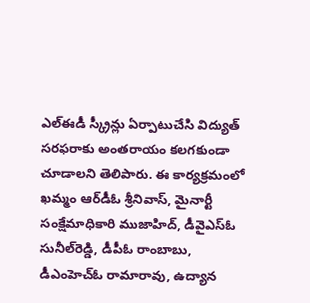ఎల్‌ఈడీ స్క్రీన్లు ఏర్పాటుచేసి విద్యుత్‌ సరఫరాకు అంతరాయం కలగకుండా చూడాలని తెలిపారు. ఈ కార్యక్రమంలో ఖమ్మం ఆర్‌డీఓ శ్రీనివాస్‌, మైనార్టీ సంక్షేమాధికారి ముజాహిద్‌, డీవైఎస్‌ఓ సునీల్‌రెడ్డి, డీపీఓ రాంబాబు, డీఎంహెచ్‌ఓ రామారావు, ఉద్యాన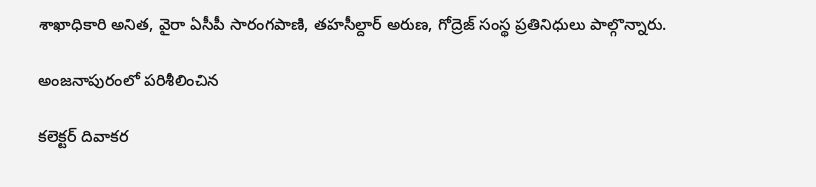శాఖాధికారి అనిత, వైరా ఏసీపీ సారంగపాణి, తహసీల్దార్‌ అరుణ, గోద్రెజ్‌ సంస్థ ప్రతినిధులు పాల్గొన్నారు.

అంజనాపురంలో పరిశీలించిన

కలెక్టర్‌ దివాకర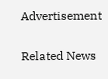Advertisement

Related News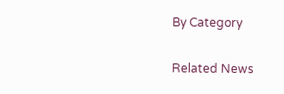By Category

Related News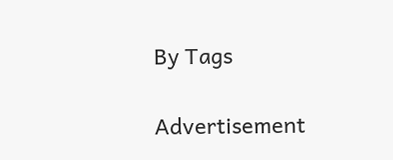By Tags

Advertisement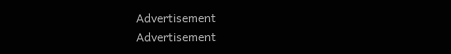Advertisement
Advertisement